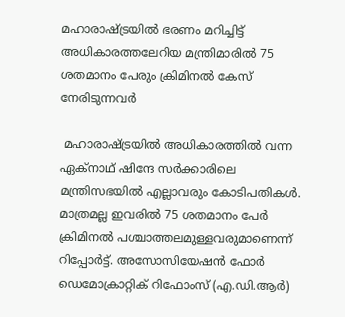മഹാരാഷ്ട്രയിൽ ഭരണം മറിച്ചിട്ട് അധികാരത്തലേറിയ മന്ത്രിമാരിൽ 75 ശതമാനം പേരും ക്രിമിനൽ കേസ് നേരിടുന്നവർ

 മഹാരാഷ്ട്രയിൽ അധികാരത്തിൽ വന്ന ഏക്നാഥ് ഷിന്ദേ സർക്കാരിലെ മന്ത്രിസഭയിൽ എല്ലാവരും കോടിപതികൾ. മാത്രമല്ല ഇവരിൽ 75 ശതമാനം പേർ ക്രിമിനൽ പശ്ചാത്തലമുള്ളവരുമാണെന്ന് റിപ്പോർട്ട്. അസോസിയേഷൻ ഫോർ ഡെമോക്രാറ്റിക് റിഫോംസ് (എ.ഡി.ആർ)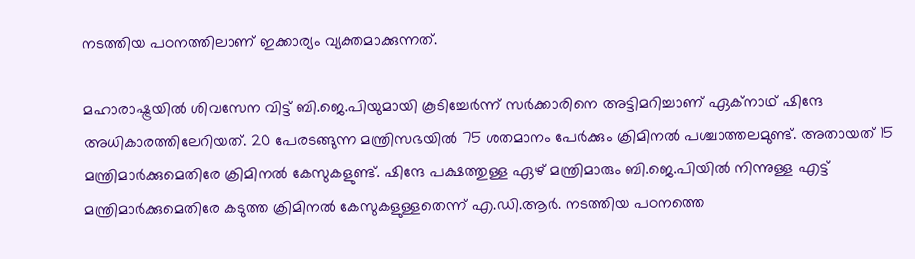നടത്തിയ പഠനത്തിലാണ് ഇക്കാര്യം വ്യക്തമാക്കുന്നത്.

മഹാരാഷ്ട്രയിൽ ശിവസേന വിട്ട് ബി.ജെ.പിയുമായി കൂടിച്ചേർന്ന് സർക്കാരിനെ അട്ടിമറിച്ചാണ് ഏക്നാഥ് ഷിന്ദേ അധികാരത്തിലേറിയത്. 20 പേരടങ്ങുന്ന മന്ത്രിസഭയിൽ 75 ശതമാനം പേർക്കും ക്രിമിനൽ പശ്ചാത്തലമുണ്ട്. അതായത് 15 മന്ത്രിമാർക്കുമെതിരേ ക്രിമിനൽ കേസുകളുണ്ട്. ഷിന്ദേ പക്ഷത്തുള്ള ഏഴ് മന്ത്രിമാരും ബി.ജെ.പിയിൽ നിന്നുള്ള എട്ട് മന്ത്രിമാർക്കുമെതിരേ കടുത്ത ക്രിമിനൽ കേസുകളുള്ളതെന്ന് എ.ഡി.ആർ. നടത്തിയ പഠനത്തെ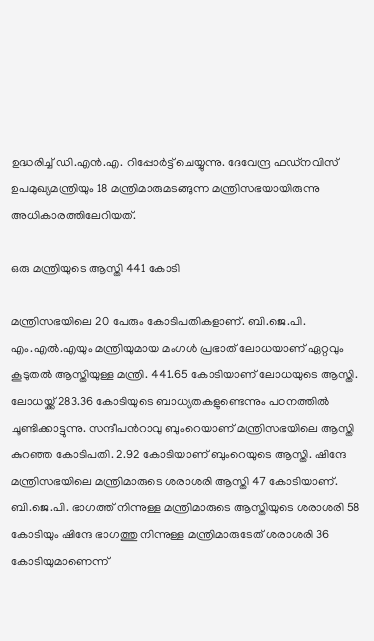ഉദ്ധരിച്ച് ഡി.എൻ.എ. റിപ്പോർട്ട് ചെയ്യുന്നു. ദേവേന്ദ്ര ഫഡ്നവിസ് ഉപമുഖ്യമന്ത്രിയും 18 മന്ത്രിമാരുമടങ്ങുന്ന മന്ത്രിസഭയായിരുന്നു അധികാരത്തിലേറിയത്.

ഒരു മന്ത്രിയുടെ ആസ്തി 441 കോടി

മന്ത്രിസഭയിലെ 20 പേരും കോടിപതികളാണ്. ബി.ജെ.പി. എം.എൽ.എയും മന്ത്രിയുമായ മംഗൾ പ്രഭാത് ലോധയാണ് ഏറ്റവും കൂടുതൽ ആസ്തിയുള്ള മന്ത്രി. 441.65 കോടിയാണ് ലോധയുടെ ആസ്തി. ലോധയ്ക്ക് 283.36 കോടിയുടെ ബാധ്യതകളുണ്ടെന്നും പഠനത്തിൽ ചൂണ്ടിക്കാട്ടുന്നു. സന്ദീപൻറാവു ബുംറെയാണ് മന്ത്രിസഭയിലെ ആസ്തി കുറഞ്ഞ കോടിപതി. 2.92 കോടിയാണ് ബുംറെയുടെ ആസ്തി. ഷിന്ദേ മന്ത്രിസഭയിലെ മന്ത്രിമാരുടെ ശരാശരി ആസ്തി 47 കോടിയാണ്. ബി.ജെ.പി. ഭാഗത്ത് നിന്നുള്ള മന്ത്രിമാരുടെ ആസ്തിയുടെ ശരാശരി 58 കോടിയും ഷിന്ദേ ഭാഗത്തു നിന്നുള്ള മന്ത്രിമാരുടേത് ശരാശരി 36 കോടിയുമാണെന്ന്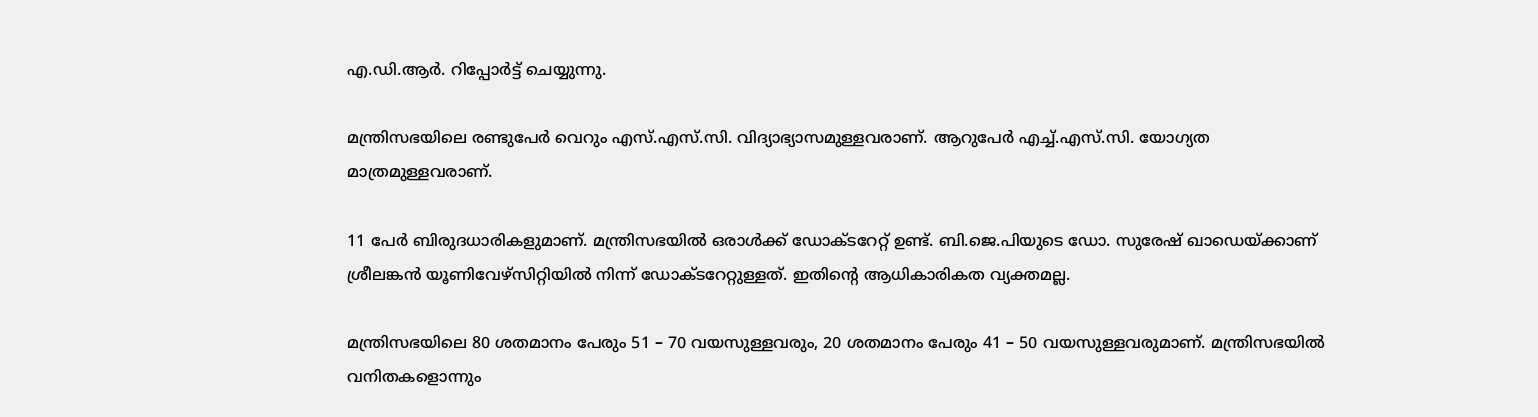എ.ഡി.ആർ. റിപ്പോർട്ട് ചെയ്യുന്നു.

മന്ത്രിസഭയിലെ രണ്ടുപേർ വെറും എസ്.എസ്.സി. വിദ്യാഭ്യാസമുള്ളവരാണ്. ആറുപേർ എച്ച്.എസ്.സി. യോഗ്യത മാത്രമുള്ളവരാണ്.

11 പേർ ബിരുദധാരികളുമാണ്. മന്ത്രിസഭയിൽ ഒരാൾക്ക് ഡോക്ടറേറ്റ് ഉണ്ട്. ബി.ജെ.പിയുടെ ഡോ. സുരേഷ് ഖാഡെയ്ക്കാണ് ശ്രീലങ്കൻ യൂണിവേഴ്സിറ്റിയിൽ നിന്ന് ഡോക്ടറേറ്റുള്ളത്. ഇതിൻ്റെ ആധികാരികത വ്യക്തമല്ല.

മന്ത്രിസഭയിലെ 80 ശതമാനം പേരും 51 – 70 വയസുള്ളവരും, 20 ശതമാനം പേരും 41 – 50 വയസുള്ളവരുമാണ്. മന്ത്രിസഭയിൽ വനിതകളൊന്നും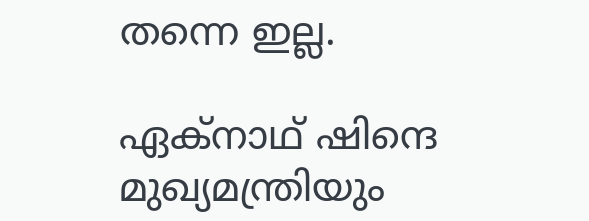തന്നെ ഇല്ല.

ഏക്നാഥ് ഷിന്ദെ മുഖ്യമന്ത്രിയും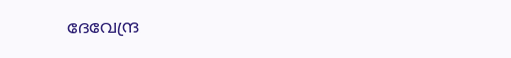ദേവേന്ദ്ര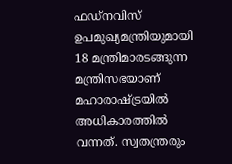ഫഡ്നവിസ് ഉപമുഖ്യമന്ത്രിയുമായി 18 മന്ത്രിമാരടങ്ങുന്ന മന്ത്രിസഭയാണ് മഹാരാഷ്ട്രയിൽ അധികാരത്തിൽ വന്നത്. സ്വതന്ത്രരും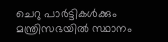ചെറു പാർട്ടികൾക്കും മന്ത്രിസഭയിൽ സ്ഥാനം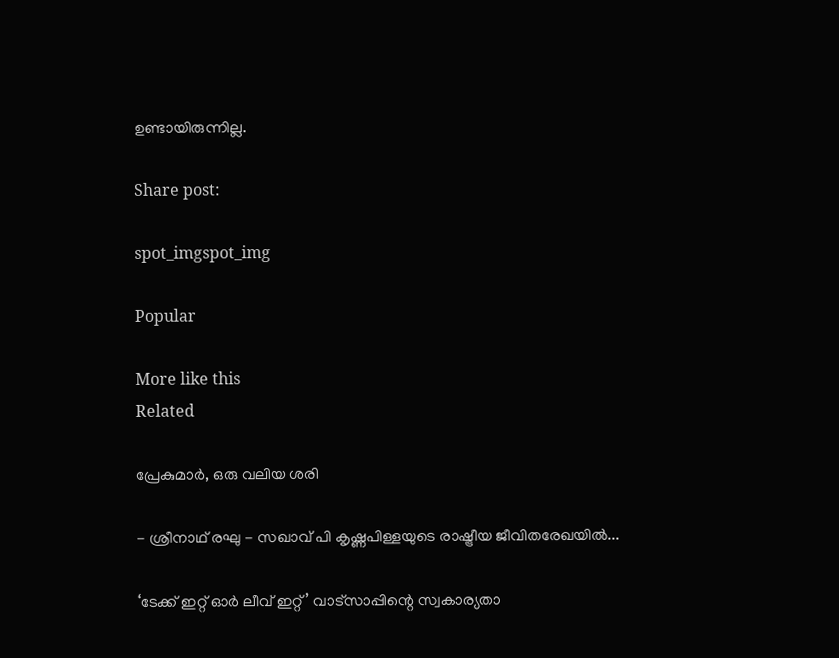ഉണ്ടായിരുന്നില്ല.

Share post:

spot_imgspot_img

Popular

More like this
Related

പ്രേകുമാർ, ഒരു വലിയ ശരി

- ശ്രീനാഥ് രഘു - സഖാവ് പി കൃഷ്ണപിള്ളയുടെ രാഷ്ട്രീയ ജീവിതരേഖയിൽ...

‘ടേക്ക് ഇറ്റ് ഓർ ലീവ് ഇറ്റ്’ വാട്സാപ്പിന്റെ സ്വകാര്യതാ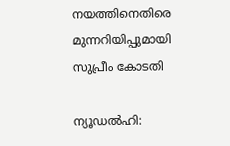നയത്തിനെതിരെ മുന്നറിയിപ്പുമായി സുപ്രീം കോടതി

ന്യൂഡൽഹി: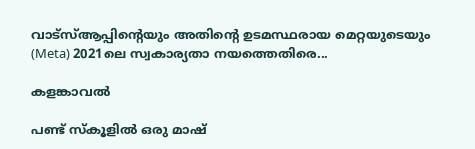വാട്‌സ്ആപ്പിന്റെയും അതിന്റെ ഉടമസ്ഥരായ മെറ്റയുടെയും (Meta) 2021ലെ സ്വകാര്യതാ നയത്തെതിരെ...

കളങ്കാവൽ

പണ്ട് സ്കൂളിൽ ഒരു മാഷ്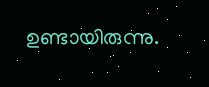ഉണ്ടായിരുന്നു.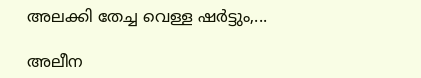അലക്കി തേച്ച വെള്ള ഷർട്ടും,...

അലീന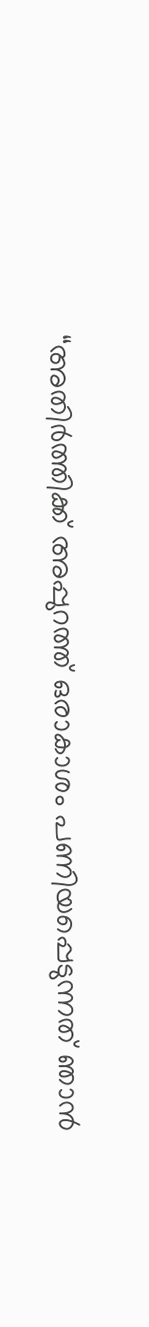“അതിര്‍ത്തിക്ക് അപ്പുറത്ത് ഒരാകാശം പണിയപ്പെടുന്നത് ഞാന്‍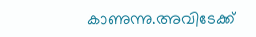കാണുന്നു.അവിടേക്ക്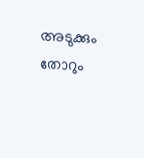അടുക്കും തോറും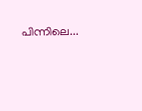പിന്നിലെ...